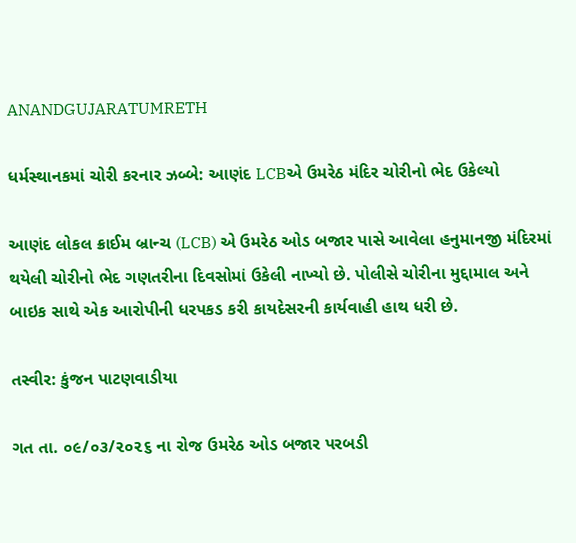ANANDGUJARATUMRETH

ધર્મસ્થાનકમાં ચોરી કરનાર ઝબ્બે: આણંદ LCBએ ઉમરેઠ મંદિર ચોરીનો ભેદ ઉકેલ્યો

આણંદ લોકલ ક્રાઈમ બ્રાન્ચ (LCB) એ ઉમરેઠ ઓડ બજાર પાસે આવેલા હનુમાનજી મંદિરમાં થયેલી ચોરીનો ભેદ ગણતરીના દિવસોમાં ઉકેલી નાખ્યો છે. પોલીસે ચોરીના મુદ્દામાલ અને બાઇક સાથે એક આરોપીની ધરપકડ કરી કાયદેસરની કાર્યવાહી હાથ ધરી છે.

તસ્વીર: કુંજન પાટણવાડીયા

ગત તા. ૦૯/૦૩/૨૦૨૬ ના રોજ ઉમરેઠ ઓડ બજાર પરબડી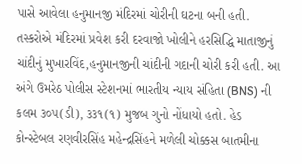પાસે આવેલા હનુમાનજી મંદિરમાં ચોરીની ઘટના બની હતી. તસ્કરોએ મંદિરમાં પ્રવેશ કરી દરવાજો ખોલીને હરસિદ્ધિ માતાજીનું ચાંદીનું મુખારવિંદ,હનુમાનજીની ચાંદીની ગદાની ચોરી કરી હતી. આ અંગે ઉમરેઠ પોલીસ સ્ટેશનમાં ભારતીય ન્યાય સંહિતા (BNS) ની કલમ ૩૦૫(ડી), ૩૩૧(૧) મુજબ ગુનો નોંધાયો હતો. હેડ કોન્સ્ટેબલ રણવીરસિંહ મહેન્દ્રસિંહને મળેલી ચોક્કસ બાતમીના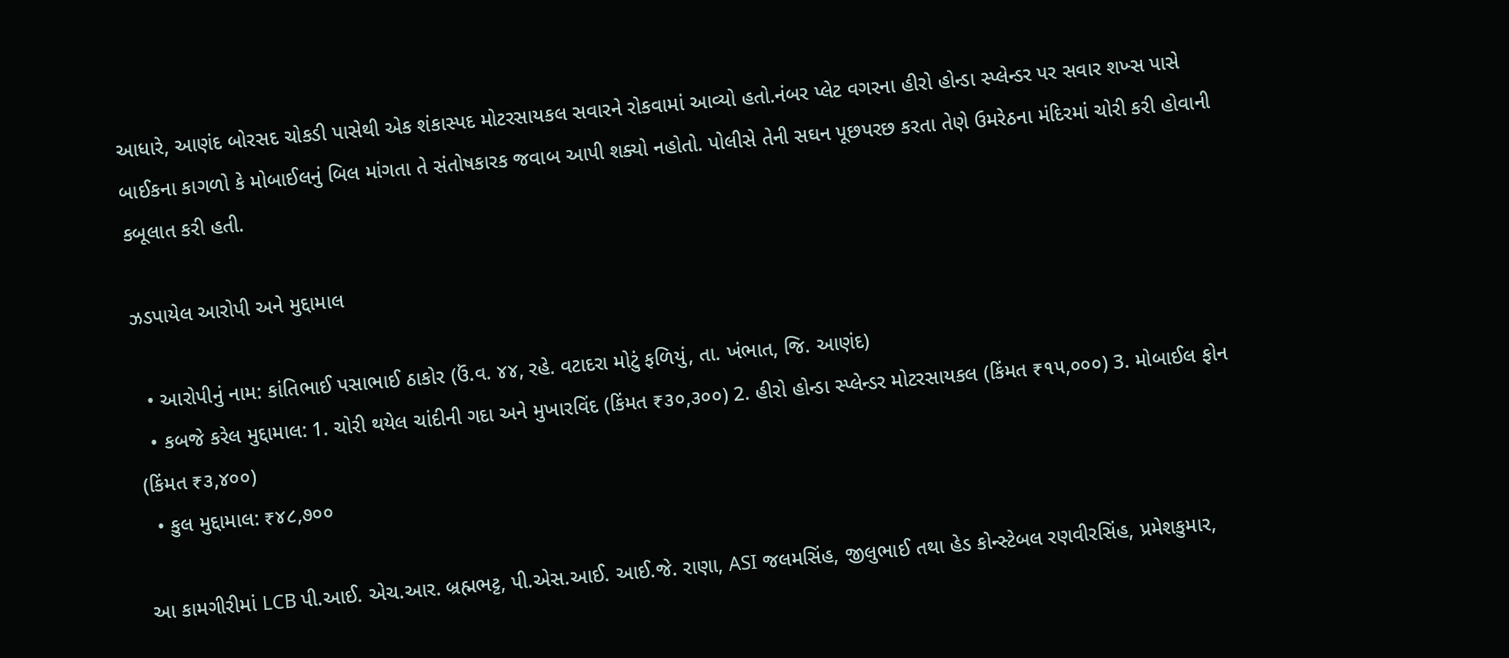આધારે, આણંદ બોરસદ ચોકડી પાસેથી એક શંકાસ્પદ મોટરસાયકલ સવારને રોકવામાં આવ્યો હતો.નંબર પ્લેટ વગરના હીરો હોન્ડા સ્પ્લેન્ડર પર સવાર શખ્સ પાસે બાઈકના કાગળો કે મોબાઈલનું બિલ માંગતા તે સંતોષકારક જવાબ આપી શક્યો નહોતો. પોલીસે તેની સઘન પૂછપરછ કરતા તેણે ઉમરેઠના મંદિરમાં ચોરી કરી હોવાની કબૂલાત કરી હતી.

ઝડપાયેલ આરોપી અને મુદ્દામાલ

  • આરોપીનું નામ: કાંતિભાઈ પસાભાઈ ઠાકોર (ઉં.વ. ૪૪, રહે. વટાદરા મોટું ફળિયું, તા. ખંભાત, જિ. આણંદ)
  • કબજે કરેલ મુદ્દામાલ: 1. ચોરી થયેલ ચાંદીની ગદા અને મુખારવિંદ (કિંમત ₹૩૦,૩૦૦) 2. હીરો હોન્ડા સ્પ્લેન્ડર મોટરસાયકલ (કિંમત ₹૧૫,૦૦૦) 3. મોબાઈલ ફોન (કિંમત ₹૩,૪૦૦)
  • કુલ મુદ્દામાલ: ₹૪૮,૭૦૦

આ કામગીરીમાં LCB પી.આઈ. એચ.આર. બ્રહ્મભટ્ટ, પી.એસ.આઈ. આઈ.જે. રાણા, ASI જલમસિંહ, જીલુભાઈ તથા હેડ કોન્સ્ટેબલ રણવીરસિંહ, પ્રમેશકુમાર,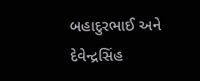બહાદુરભાઈ અને દેવેન્દ્રસિંહ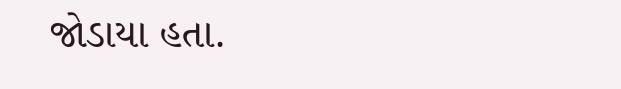જોડાયા હતા.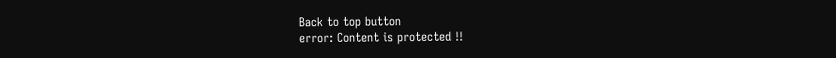Back to top button
error: Content is protected !!